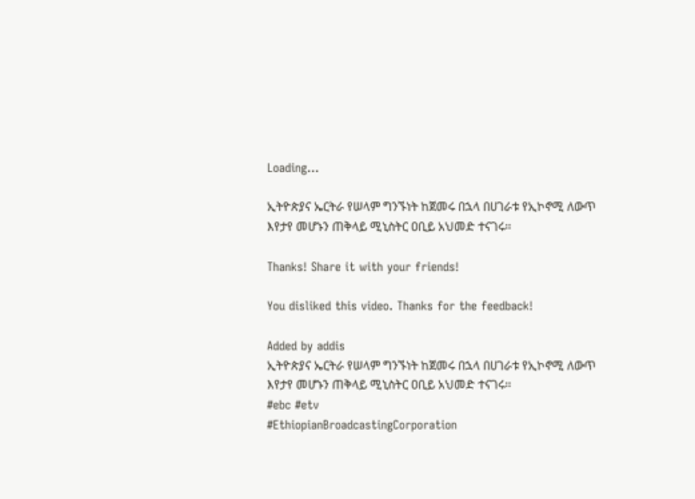Loading...

ኢትዮጵያና ኤርትራ የሠላም ግንኙነት ከጀመሩ በኋላ በሀገራቱ የኢኮኖሚ ለውጥ እየታየ መሆኑን ጠቅላይ ሚኒስትር ዐቢይ አህመድ ተናገሩ፡፡

Thanks! Share it with your friends!

You disliked this video. Thanks for the feedback!

Added by addis
ኢትዮጵያና ኤርትራ የሠላም ግንኙነት ከጀመሩ በኋላ በሀገራቱ የኢኮኖሚ ለውጥ እየታየ መሆኑን ጠቅላይ ሚኒስትር ዐቢይ አህመድ ተናገሩ፡፡
#ebc #etv
#EthiopianBroadcastingCorporation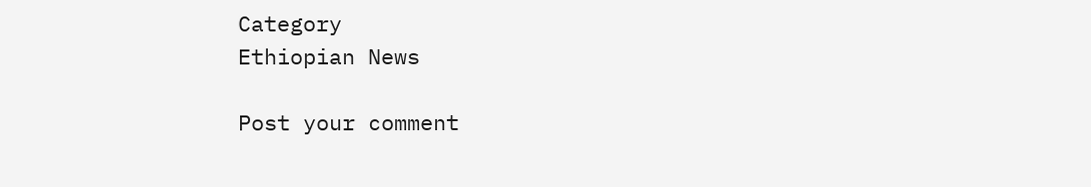Category
Ethiopian News

Post your comment